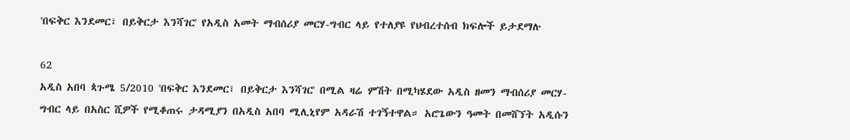'በፍቅር እንደመር፣ በይቅርታ እንሻገር' የአዲስ አመት ማብሰሪያ መርሃ-ግብር ላይ የተለያዩ የህብረተሰብ ክፍሎች ይታደማሉ

62
አዲስ አበባ ጳጉሜ 5/2010 'በፍቅር እንደመር፣ በይቅርታ እንሻገር' በሚል ዛሬ ምሽት በሚካሄደው አዲስ ዘመን ማብሰሪያ መርሃ-ግብር ላይ በአስር ሺዎች የሚቆጠሩ ታዳሚያን በአዲስ አበባ ሚሊኒየም አዳራሽ ተገኝተዋል። አሮጌውን ዓመት በመሸኘት አዲሱን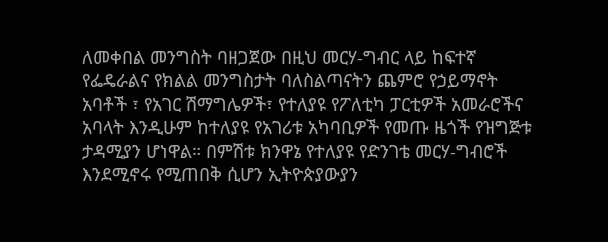ለመቀበል መንግስት ባዘጋጀው በዚህ መርሃ-ግብር ላይ ከፍተኛ የፌዴራልና የክልል መንግስታት ባለስልጣናትን ጨምሮ የኃይማኖት አባቶች ፣ የአገር ሽማግሌዎች፣ የተለያዩ የፖለቲካ ፓርቲዎች አመራሮችና አባላት እንዲሁም ከተለያዩ የአገሪቱ አካባቢዎች የመጡ ዜጎች የዝግጅቱ ታዳሚያን ሆነዋል። በምሽቱ ክንዋኔ የተለያዩ የድንገቴ መርሃ-ግብሮች እንደሚኖሩ የሚጠበቅ ሲሆን ኢትዮጵያውያን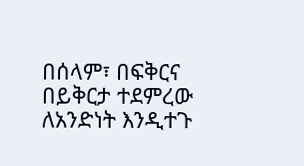በሰላም፣ በፍቅርና በይቅርታ ተደምረው  ለአንድነት እንዲተጉ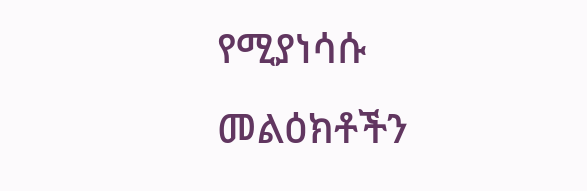የሚያነሳሱ መልዕክቶችን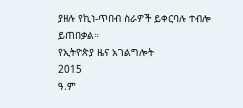ያዘሉ የኪነ-ጥበብ ስራዎች ይቀርባሉ ተብሎ ይጠበቃል።
የኢትዮጵያ ዜና አገልግሎት
2015
ዓ.ም